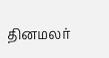தினமலர்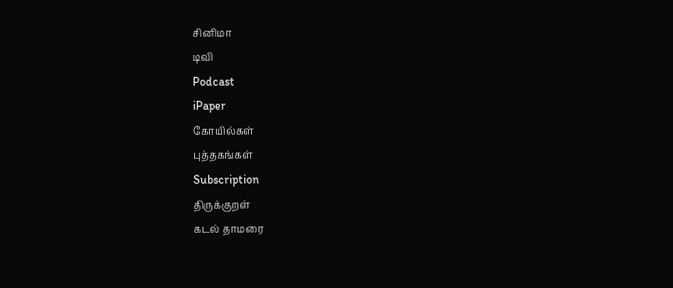சினிமா
டிவி
Podcast
iPaper
கோயில்கள்
புத்தகங்கள்
Subscription
திருக்குறள்
கடல் தாமரை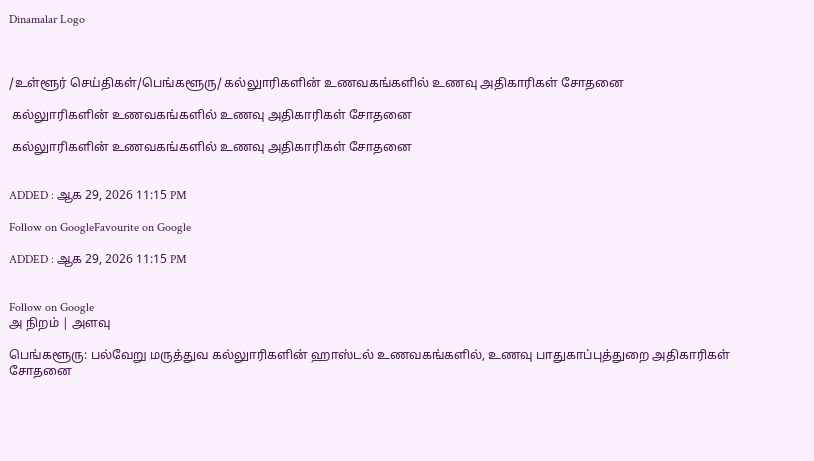Dinamalar Logo



/உள்ளூர் செய்திகள்/பெங்களூரு/ கல்லுாரிகளின் உணவகங்களில் உணவு அதிகாரிகள் சோதனை

 கல்லுாரிகளின் உணவகங்களில் உணவு அதிகாரிகள் சோதனை

 கல்லுாரிகளின் உணவகங்களில் உணவு அதிகாரிகள் சோதனை


ADDED : ஆக 29, 2026 11:15 PM

Follow on GoogleFavourite on Google

ADDED : ஆக 29, 2026 11:15 PM


Follow on Google
அ நிறம் | அளவு

பெங்களூரு: பல்வேறு மருத்துவ கல்லுாரிகளின் ஹாஸ்டல் உணவகங்களில், உணவு பாதுகாப்புத்துறை அதிகாரிகள் சோதனை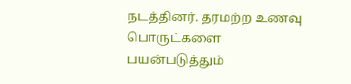நடத்தினர். தரமற்ற உணவு பொருட்களை பயன்படுத்தும்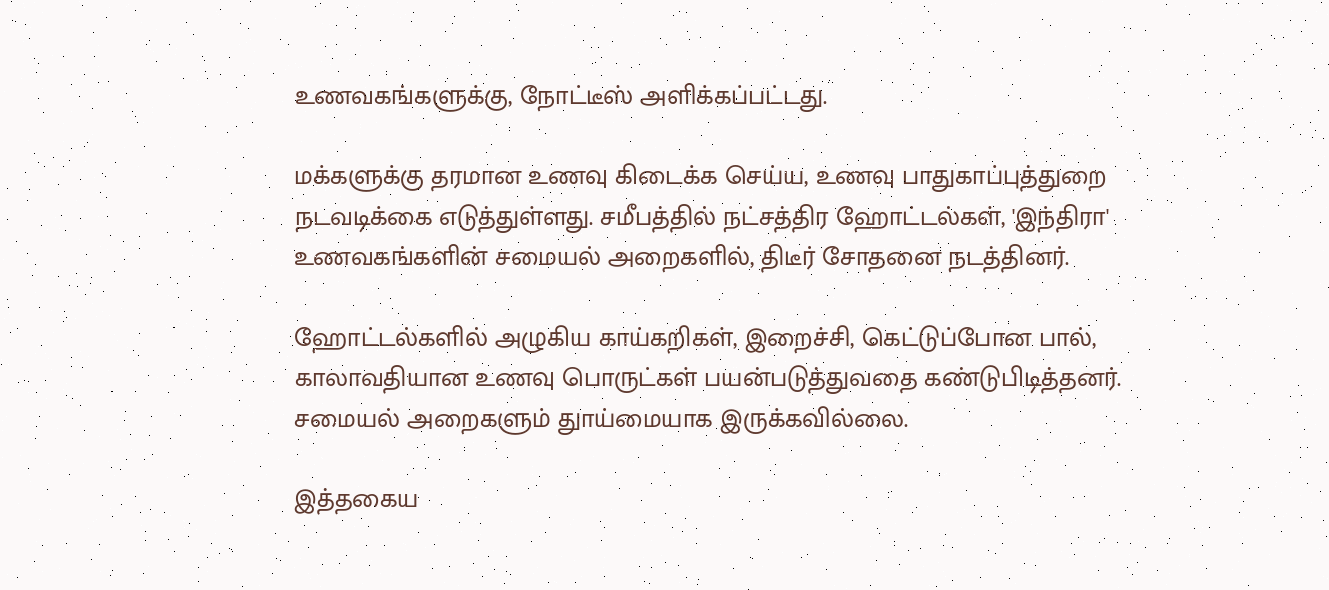உணவகங்களுக்கு, நோட்டீஸ் அளிக்கப்பட்டது.

மக்களுக்கு தரமான உணவு கிடைக்க செய்ய, உணவு பாதுகாப்புத்துறை நடவடிக்கை எடுத்துள்ளது. சமீபத்தில் நட்சத்திர ஹோட்டல்கள், 'இந்திரா' உணவகங்களின் சமையல் அறைகளில், திடீர் சோதனை நடத்தினர்.

ஹோட்டல்களில் அழுகிய காய்கறிகள், இறைச்சி, கெட்டுப்போன பால், காலாவதியான உணவு பொருட்கள் பயன்படுத்துவதை கண்டுபிடித்தனர். சமையல் அறைகளும் துாய்மையாக இருக்கவில்லை.

இத்தகைய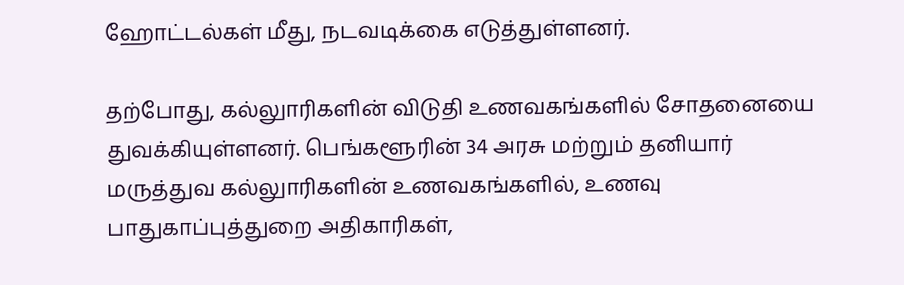ஹோட்டல்கள் மீது, நடவடிக்கை எடுத்துள்ளனர்.

தற்போது, கல்லுாரிகளின் விடுதி உணவகங்களில் சோதனையை துவக்கியுள்ளனர். பெங்களூரின் 34 அரசு மற்றும் தனியார் மருத்துவ கல்லுாரிகளின் உணவகங்களில், உணவு பாதுகாப்புத்துறை அதிகாரிகள்,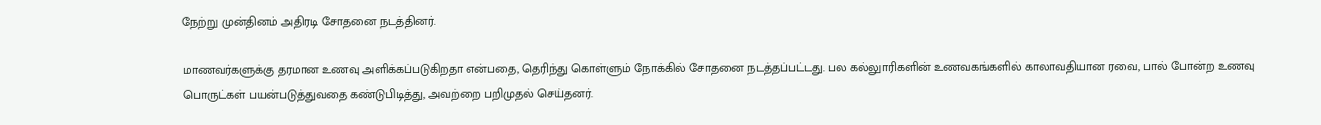நேற்று முன்தினம் அதிரடி சோதனை நடத்தினர்.

மாணவர்களுக்கு தரமான உணவு அளிக்கப்படுகிறதா என்பதை, தெரிந்து கொள்ளும் நோக்கில் சோதனை நடத்தப்பட்டது. பல கல்லுாரிகளின் உணவகங்களில் காலாவதியான ரவை, பால் போன்ற உணவு பொருட்கள் பயன்படுத்துவதை கண்டுபிடித்து, அவற்றை பறிமுதல் செய்தனர்.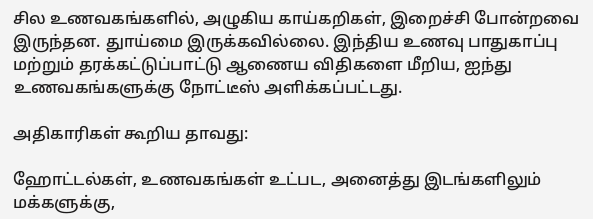சில உணவகங்களில், அழுகிய காய்கறிகள், இறைச்சி போன்றவை இருந்தன. துாய்மை இருக்கவில்லை. இந்திய உணவு பாதுகாப்பு மற்றும் தரக்கட்டுப்பாட்டு ஆணைய விதிகளை மீறிய, ஐந்து உணவகங்களுக்கு நோட்டீஸ் அளிக்கப்பட்டது.

அதிகாரிகள் கூறிய தாவது:

ஹோட்டல்கள், உணவகங்கள் உட்பட, அனைத்து இடங்களிலும் மக்களுக்கு,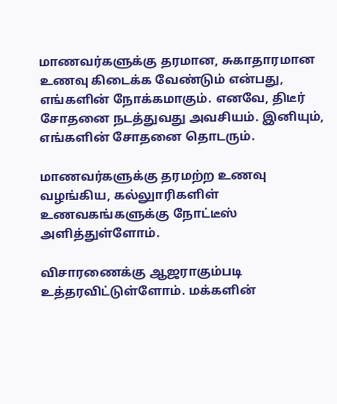மாணவர்களுக்கு தரமான, சுகாதாரமான உணவு கிடைக்க வேண்டும் என்பது, எங்களின் நோக்கமாகும். எனவே, திடீர் சோதனை நடத்துவது அவசியம். இனியும், எங்களின் சோதனை தொடரும்.

மாணவர்களுக்கு தரமற்ற உணவு வழங்கிய, கல்லுாரிகளிள் உணவகங்களுக்கு நோட்டீஸ் அளித்துள்ளோம்.

விசாரணைக்கு ஆஜராகும்படி உத்தரவிட்டுள்ளோம். மக்களின்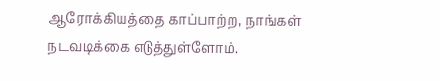ஆரோக்கியத்தை காப்பாற்ற, நாங்கள் நடவடிக்கை எடுத்துள்ளோம்.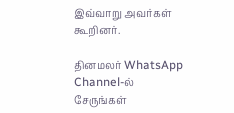இவ்வாறு அவர்கள் கூறினர்.

தினமலர் WhatsApp Channel-ல் சேருங்கள்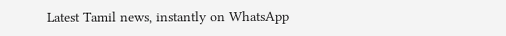Latest Tamil news, instantly on WhatsApp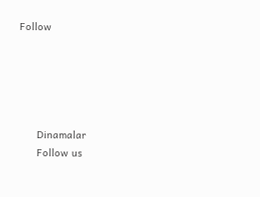Follow





      Dinamalar
      Follow us